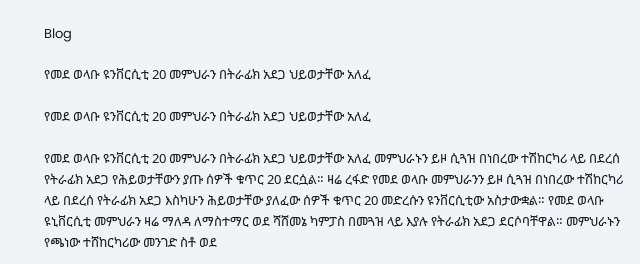Blog

የመደ ወላቡ ዩንቨርሲቲ 20 መምህራን በትራፊክ አደጋ ህይወታቸው አለፈ

የመደ ወላቡ ዩንቨርሲቲ 20 መምህራን በትራፊክ አደጋ ህይወታቸው አለፈ

የመደ ወላቡ ዩንቨርሲቲ 20 መምህራን በትራፊክ አደጋ ህይወታቸው አለፈ መምህራኑን ይዞ ሲጓዝ በነበረው ተሽከርካሪ ላይ በደረሰ የትራፊክ አደጋ የሕይወታቸውን ያጡ ሰዎች ቁጥር 20 ደርሷል። ዛሬ ረፋድ የመደ ወላቡ መምህራንን ይዞ ሲጓዝ በነበረው ተሽከርካሪ ላይ በደረሰ የትራፊክ አደጋ እስካሁን ሕይወታቸው ያለፈው ሰዎች ቁጥር 20 መድረሱን ዩንቨርሲቲው አስታውቋል። የመደ ወላቡ ዩኒቨርሲቲ መምህራን ዛሬ ማለዳ ለማስተማር ወደ ሻሸመኔ ካምፓስ በመጓዝ ላይ እያሉ የትራፊክ አደጋ ደርሶባቸዋል። መምህራኑን የጫነው ተሸከርካሪው መንገድ ስቶ ወደ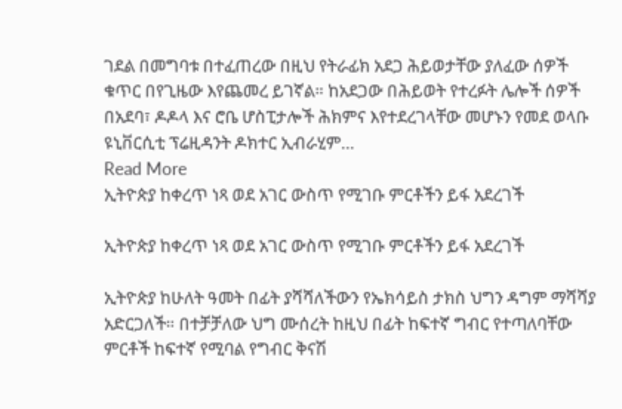ገደል በመግባቱ በተፈጠረው በዚህ የትራፊክ አደጋ ሕይወታቸው ያለፈው ሰዎች ቁጥር በየጊዜው እየጨመረ ይገኛል። ከአደጋው በሕይወት የተረፉት ሌሎች ሰዎች በአደባ፣ ዶዶላ እና ሮቤ ሆስፒታሎች ሕክምና እየተደረገላቸው መሆኑን የመደ ወላቡ ዩኒቨርሲቲ ፕሬዚዳንት ዶክተር ኢብራሂም…
Read More
ኢትዮጵያ ከቀረጥ ነጻ ወደ አገር ውስጥ የሚገቡ ምርቶችን ይፋ አደረገች

ኢትዮጵያ ከቀረጥ ነጻ ወደ አገር ውስጥ የሚገቡ ምርቶችን ይፋ አደረገች

ኢትዮጵያ ከሁለት ዓመት በፊት ያሻሻለችውን የኤክሳይስ ታክስ ህግን ዳግም ማሻሻያ አድርጋለች። በተቻቻለው ህግ ሙሰረት ከዚህ በፊት ከፍተኛ ግብር የተጣለባቸው ምርቶች ከፍተኛ የሚባል የግብር ቅናሽ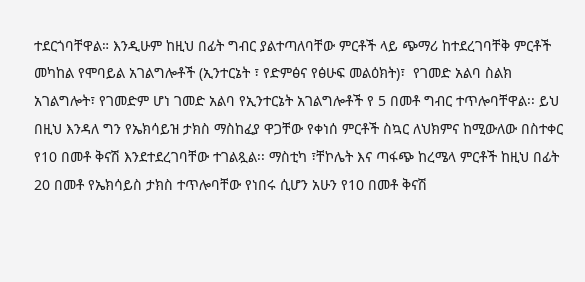ተደርጎባቸዋል። እንዲሁም ከዚህ በፊት ግብር ያልተጣለባቸው ምርቶች ላይ ጭማሪ ከተደረገባቸቅ ምርቶች መካከል የሞባይል አገልግሎቶች (ኢንተርኔት ፣ የድምፅና የፅሁፍ መልዕክት)፣  የገመድ አልባ ስልክ አገልግሎት፣ የገመድም ሆነ ገመድ አልባ የኢንተርኔት አገልግሎቶች የ 5 በመቶ ግብር ተጥሎባቸዋል፡፡ ይህ በዚህ እንዳለ ግን የኤክሳይዝ ታክስ ማስከፈያ ዋጋቸው የቀነሰ ምርቶች ስኳር ለህክምና ከሚውለው በስተቀር የ10 በመቶ ቅናሽ እንደተደረገባቸው ተገልጿል፡፡ ማስቲካ ፣ቸኮሌት እና ጣፋጭ ከረሜላ ምርቶች ከዚህ በፊት 20 በመቶ የኤክሳይስ ታክስ ተጥሎባቸው የነበሩ ሲሆን አሁን የ10 በመቶ ቅናሽ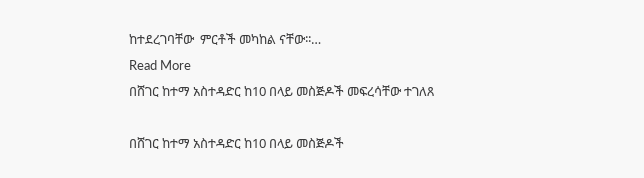ከተደረገባቸው  ምርቶች መካከል ናቸው፡፡…
Read More
በሸገር ከተማ አስተዳድር ከ10 በላይ መስጅዶች መፍረሳቸው ተገለጸ

በሸገር ከተማ አስተዳድር ከ10 በላይ መስጅዶች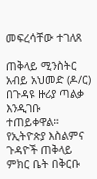መፍረሳቸው ተገለጸ

ጠቅላይ ሚንስትር አብይ አህመድ (ዶ/ር) በጉዳዩ ዙሪያ ጣልቃ እንዲገቡ  ተጠይቀዋል። የኢትዮጵያ እስልምና ጉዳዮች ጠቅላይ ምክር ቤት በቅርቡ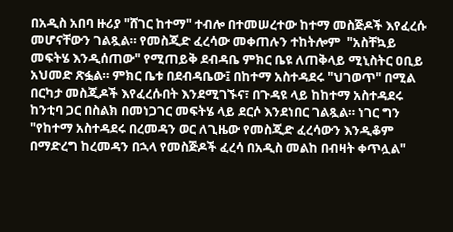በአዲስ አበባ ዙሪያ "ሸገር ከተማ" ተብሎ በተመሠረተው ከተማ መስጅዶች እየፈረሱ መሆናቸውን ገልጿል። የመስጂድ ፈረሳው መቀጠሉን ተከትሎም  "አስቸኳይ መፍትሄ እንዲሰጠው" የሚጠይቅ ደብዳቤ ምክር ቤዩ ለጠቅላይ ሚኒስትር ዐቢይ አህመድ ጽፏል። ምክር ቤቱ በደብዳቤው፤ በከተማ አስተዳደሩ "ህገወጥ" በሚል በርካታ መስጂዶች እየፈረሱበት እንደሚገኙና፣ በጉዳዩ ላይ ከከተማ አስተዳደሩ ከንቲባ ጋር በስልክ በመነጋገር መፍትሄ ላይ ደርሶ እንደነበር ገልጿል። ነገር ግን "የከተማ አስተዳደሩ በረመዳን ወር ለጊዜው የመስጂድ ፈረሳውን እንዲቆም በማድረግ ከረመዳን በኋላ የመስጅዶች ፈረሳ በአዲስ መልከ በብዛት ቀጥሏል"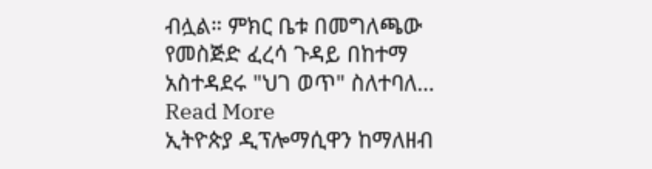ብሏል። ምክር ቤቱ በመግለጫው የመስጅድ ፈረሳ ጉዳይ በከተማ አስተዳደሩ "ህገ ወጥ" ስለተባለ…
Read More
ኢትዮጵያ ዲፕሎማሲዋን ከማለዘብ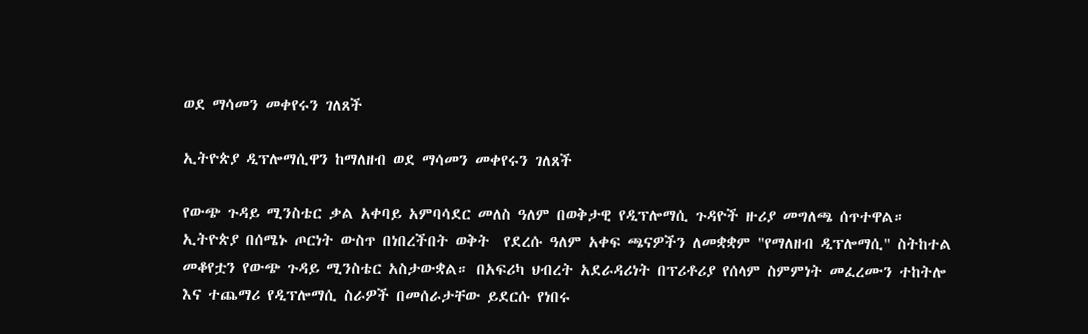ወደ ማሳመን መቀየሩን ገለጸች

ኢትዮጵያ ዲፕሎማሲዋን ከማለዘብ ወደ ማሳመን መቀየሩን ገለጸች

የውጭ ጉዳይ ሚንስቴር ቃል አቀባይ አምባሳደር መለስ ዓለም በወቅታዊ የዲፕሎማሲ ጉዳዮች ዙሪያ መግለጫ ሰጥተዋል። ኢትዮጵያ በሰሜኑ ጦርነት ውስጥ በነበረችበት ወቅት  የደረሱ ዓለም አቀፍ ጫናዎችን ለመቋቋም "የማለዘብ ዲፕሎማሲ" ስትከተል መቆየቷን የውጭ ጉዳይ ሚንስቴር አስታውቋል። በአፍሪካ ህብረት አደራዳሪነት በፕሪቶሪያ የሰላም ስምምነት መፈረሙን ተከትሎ እና ተጨማሪ የዲፕሎማሲ ስራዎች በመሰራታቸው ይደርሱ የነበሩ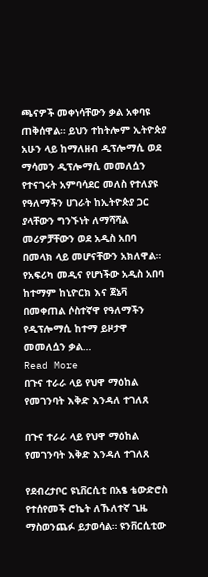ጫናዎች መቀነሳቸውን ቃል አቀባዩ ጠቅሰዋል። ይህን ተከትሎም ኢትዮጵያ አሁን ላይ ከማለዘብ ዲፕሎማሲ ወደ ማሳመን ዲፕሎማሲ መመለሷን የተናገሩት አምባሳደር መለስ የተለያዩ የዓለማችን ሀገራት ከኢትዮጵያ ጋር ያላቸውን ግንኙነት ለማሻሻል መሪዎቻቸውን ወደ አዲስ አበባ በመላክ ላይ መሆናቸውን አክለዋል። የአፍሪካ መዲና የሆነችው አዲስ አበባ ከተማም ከኒዮርክ እና ጀኔቫ በመቀጠል ሶስተኛዋ የዓለማችን የዲፕሎማሲ ከተማ ይዞታዋ መመለሷን ቃል…
Read More
በጉና ተራራ ላይ የህዋ ማዕከል የመገንባት እቅድ እንዳለ ተገለጸ

በጉና ተራራ ላይ የህዋ ማዕከል የመገንባት እቅድ እንዳለ ተገለጸ

የደብረታቦር ዩኒቨርሲቲ በአፄ ቴውድሮስ የተሰየመች ሮኬት ለኹለተኛ ጊዜ ማስወንጨፉ ይታወሳል። ዩንቨርሲቲው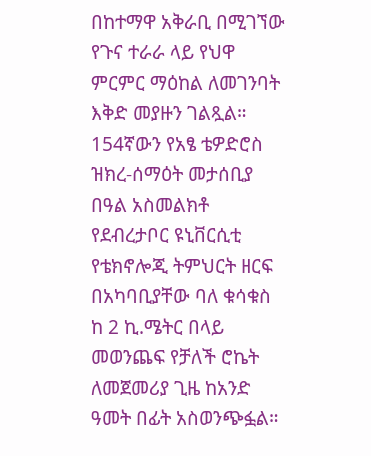በከተማዋ አቅራቢ በሚገኘው የጉና ተራራ ላይ የህዋ ምርምር ማዕከል ለመገንባት እቅድ መያዙን ገልጿል። 154ኛውን የአፄ ቴዎድሮስ ዝክረ-ሰማዕት መታሰቢያ በዓል አስመልክቶ የደብረታቦር ዩኒቨርሲቲ የቴክኖሎጂ ትምህርት ዘርፍ በአካባቢያቸው ባለ ቁሳቁስ ከ 2 ኪ.ሜትር በላይ መወንጨፍ የቻለች ሮኬት ለመጀመሪያ ጊዜ ከአንድ ዓመት በፊት አስወንጭፏል።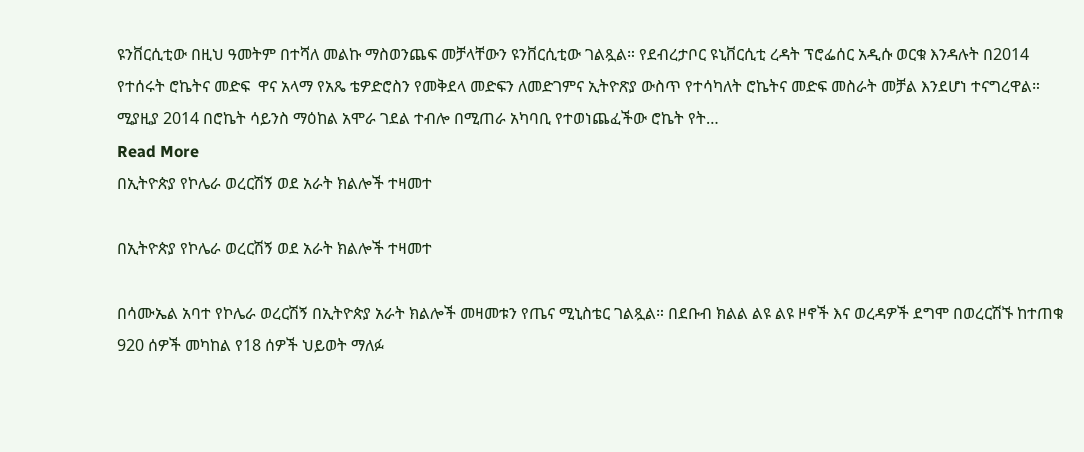ዩንቨርሲቲው በዚህ ዓመትም በተሻለ መልኩ ማስወንጨፍ መቻላቸውን ዩንቨርሲቲው ገልጿል። የደብረታቦር ዩኒቨርሲቲ ረዳት ፕሮፌሰር አዲሱ ወርቁ እንዳሉት በ2014 የተሰሩት ሮኬትና መድፍ  ዋና አላማ የአጼ ቴዎድሮስን የመቅደላ መድፍን ለመድገምና ኢትዮጽያ ውስጥ የተሳካለት ሮኬትና መድፍ መስራት መቻል እንደሆነ ተናግረዋል።  ሚያዚያ 2014 በሮኬት ሳይንስ ማዕከል አሞራ ገደል ተብሎ በሚጠራ አካባቢ የተወነጨፈችው ሮኬት የት…
Read More
በኢትዮጵያ የኮሌራ ወረርሽኝ ወደ አራት ክልሎች ተዛመተ

በኢትዮጵያ የኮሌራ ወረርሽኝ ወደ አራት ክልሎች ተዛመተ

በሳሙኤል አባተ የኮሌራ ወረርሽኝ በኢትዮጵያ አራት ክልሎች መዛመቱን የጤና ሚኒስቴር ገልጿል። በደቡብ ክልል ልዩ ልዩ ዞኖች እና ወረዳዎች ደግሞ በወረርሽኙ ከተጠቁ 920 ሰዎች መካከል የ18 ሰዎች ህይወት ማለፉ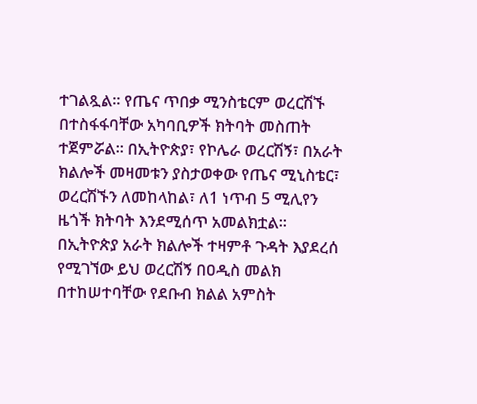ተገልጿል። የጤና ጥበቃ ሚንስቴርም ወረርሽኙ በተስፋፋባቸው አካባቢዎች ክትባት መስጠት ተጀምሯል። በኢትዮጵያ፣ የኮሌራ ወረርሽኝ፣ በአራት ክልሎች መዛመቱን ያስታወቀው የጤና ሚኒስቴር፣ ወረርሽኙን ለመከላከል፣ ለ1 ነጥብ 5 ሚሊየን ዜጎች ክትባት እንደሚሰጥ አመልክቷል፡፡ በኢትዮጵያ አራት ክልሎች ተዛምቶ ጉዳት እያደረሰ የሚገኘው ይህ ወረርሽኝ በዐዲስ መልክ በተከሠተባቸው የደቡብ ክልል አምስት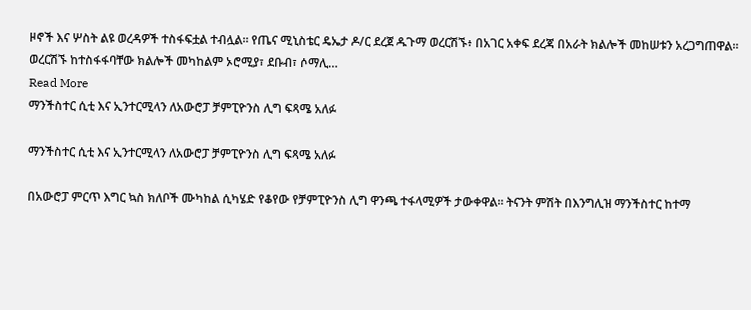ዞኖች እና ሦስት ልዩ ወረዳዎች ተስፋፍቷል ተብሏል። የጤና ሚኒስቴር ዴኤታ ዶ/ር ደረጀ ዱጉማ ወረርሽኙ፥ በአገር አቀፍ ደረጃ በአራት ክልሎች መከሠቱን አረጋግጠዋል። ወረርሽኙ ከተስፋፋባቸው ክልሎች መካከልም ኦሮሚያ፣ ደቡብ፣ ሶማሊ…
Read More
ማንችስተር ሲቲ እና ኢንተርሚላን ለአውሮፓ ቻምፒዮንስ ሊግ ፍጻሜ አለፉ

ማንችስተር ሲቲ እና ኢንተርሚላን ለአውሮፓ ቻምፒዮንስ ሊግ ፍጻሜ አለፉ

በአውሮፓ ምርጥ እግር ኳስ ክለቦች ሙካከል ሲካሄድ የቆየው የቻምፒዮንስ ሊግ ዋንጫ ተፋላሚዎች ታውቀዋል። ትናንት ምሽት በእንግሊዝ ማንችስተር ከተማ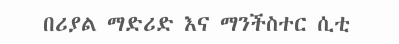በሪያል ማድሪድ እና ማንችስተር ሲቲ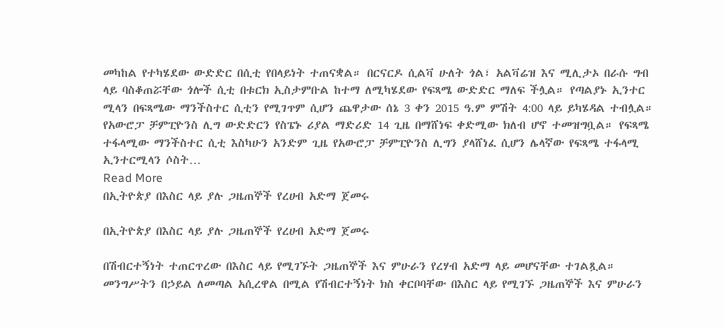መካከል የተካሄደው ውድድር በሲቲ የበላይነት ተጠናቋል። በርናርዶ ሲልቫ ሁለት ጎል፣ አልቫሬዝ እና ሚሊታኦ በራሱ ግብ ላይ ባስቆጠሯቸው ጎሎች ሲቲ በቱርክ ኢስታምቡል ከተማ ለሚካሄደው የፍጻሜ ውድድር ማለፍ ችሏል። የጣልያኑ ኢንተር ሚላን በፍጻሜው ማንችስተር ሲቲን የሚገጥም ሲሆን ጨዋታው ሰኔ 3 ቀን 2015 ዓ.ም ምሽት 4:00 ላይ ይካሄዳል ተብሏል። የአውሮፓ ቻምፒዮንስ ሊግ ውድድርን የስፔኑ ሪያል ማድሪድ 14 ጊዜ በማሸነፍ ቀድሚው ክለብ ሆኖ ተመዝግቧል። የፍጻሜ ተፋላሚው ማንችስተር ሲቲ እስካሁን አንድም ጊዜ የአውሮፓ ቻምፒዮንስ ሊግን ያላሸነፈ ሲሆን ሌላኛው የፍጻሜ ተፋላሚ ኢንተርሚላን ሶስት…
Read More
በኢትዮጵያ በእስር ላይ ያሉ ጋዜጠኞች የረሀብ አድማ ጀመሩ

በኢትዮጵያ በእስር ላይ ያሉ ጋዜጠኞች የረሀብ አድማ ጀመሩ

በሽብርተኝነት ተጠርጥረው በእስር ላይ የሚገኙት ጋዜጠኞች እና ምሁራን የረሃብ አድማ ላይ መሆናቸው ተገልጿል። መንግሥትን በኃይል ለመጣል አሲረዋል በሚል የሽብርተኝነት ክስ ቀርቦባቸው በእስር ላይ የሚገኙ ጋዜጠኞች እና ምሁራን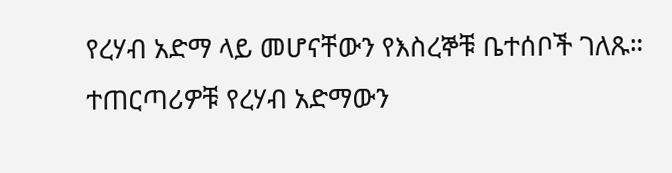የረሃብ አድማ ላይ መሆናቸውን የእስረኞቹ ቤተሰቦች ገለጹ። ተጠርጣሪዎቹ የረሃብ አድማውን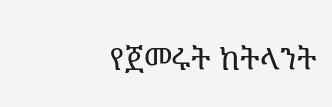የጀመሩት ከትላንት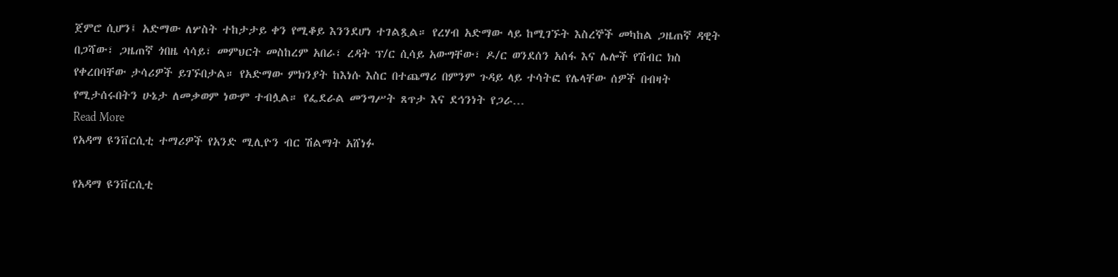ጀምሮ ሲሆን፤ አድማው ለሦስት ተከታታይ ቀን የሚቆይ እንንደሆነ ተገልጿል። የረሃብ አድማው ላይ ከሚገኙት እስረኞች መካከል ጋዜጠኛ ዳዊት በጋሻው፣ ጋዜጠኛ ጎበዜ ሳሳይ፣ መምህርት መስከረም አበራ፣ ረዳት ፕ/ር ሲሳይ አውግቸው፣ ዶ/ር ወንደሰን አሰፋ እና ሌሎች የሽብር ክስ የቀረበባቸው ታሳሪዎች ይገኙበታል። የአድማው ምክንያት ከእነሱ እስር በተጨማሪ በምንም ጉዳይ ላይ ተሳትፎ የሌላቸው ሰዎች በብዛት የሚታሰሩበትን ሁኔታ ለመቃወም ነውም ተብሏል። የፌደራል መንግሥት ጸጥታ እና ደኅንነት የጋራ…
Read More
የአዳማ ዩንቨርሲቲ ተማሪዎች የአንድ ሚሊዮን ብር ሽልማት አሸነፉ

የአዳማ ዩንቨርሲቲ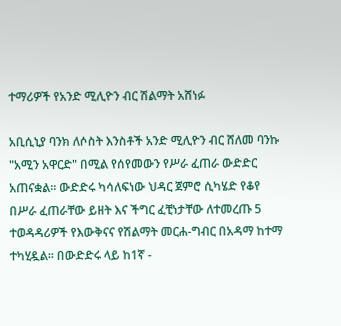ተማሪዎች የአንድ ሚሊዮን ብር ሽልማት አሸነፉ

አቢሲኒያ ባንክ ለሶስት እንስቶች አንድ ሚሊዮን ብር ሸለመ ባንኩ "አሚን አዋርድ" በሚል የሰየመውን የሥራ ፈጠራ ውድድር አጠናቋል፡፡ ውድድሩ ካሳለፍነው ህዳር ጀምሮ ሲካሄድ የቆየ በሥራ ፈጠራቸው ይዘት እና ችግር ፈቺነታቸው ለተመረጡ 5 ተወዳዳሪዎች የእውቅናና የሽልማት መርሐ-ግብር በአዳማ ከተማ ተካሂዷል፡፡ በውድድሩ ላይ ከ1ኛ -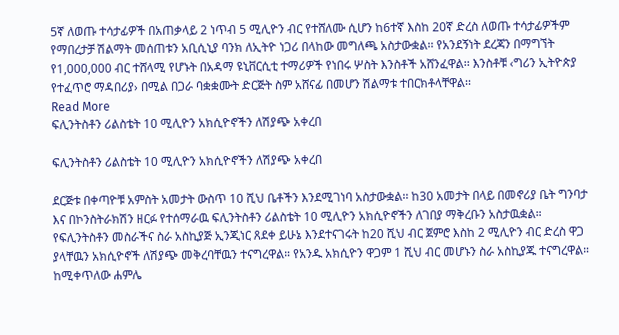5ኛ ለወጡ ተሳታፊዎች በአጠቃላይ 2 ነጥብ 5 ሚሊዮን ብር የተሸለሙ ሲሆን ከ6ተኛ እስከ 20ኛ ድረስ ለወጡ ተሳታፊዎችም የማበረታቻ ሽልማት መሰጠቱን አቢሲኒያ ባንክ ለኢትዮ ነጋሪ በላከው መግለጫ አስታውቋል፡፡ የአንደኝነት ደረጃን በማግኘት የ1,000,000 ብር ተሸላሚ የሆኑት በአዳማ ዩኒቨርሲቲ ተማሪዎች የነበሩ ሦስት እንስቶች አሸንፈዋል፡፡ እንስቶቹ ‹ግሪን ኢትዮጵያ የተፈጥሮ ማዳበሪያ› በሚል በጋራ ባቋቋሙት ድርጅት ስም አሸናፊ በመሆን ሽልማቱ ተበርክቶላቸዋል፡፡
Read More
ፍሊንትስቶን ሪልስቴት 10 ሚሊዮን አክሲዮኖችን ለሽያጭ አቀረበ

ፍሊንትስቶን ሪልስቴት 10 ሚሊዮን አክሲዮኖችን ለሽያጭ አቀረበ

ደርጅቱ በቀጣዮቹ አምስት አመታት ውስጥ 10 ሺህ ቤቶችን እንደሚገነባ አስታውቋል፡፡ ከ30 አመታት በላይ በመኖሪያ ቤት ግንባታ እና በኮንስትራክሽን ዘርፉ የተሰማራዉ ፍሊንትስቶን ሪልስቴት 10 ሚሊዮን አክሲዮኖችን ለገበያ ማቅረቡን አስታዉቋል። የፍሊንትስቶን መስራችና ስራ አስኪያጅ ኢንጂነር ጸደቀ ይሁኔ እንደተናገሩት ከ20 ሺህ ብር ጀምሮ እስከ 2 ሚሊዮን ብር ድረስ ዋጋ ያላቸዉን አክሲዮኖች ለሽያጭ መቅረባቸዉን ተናግረዋል። የአንዱ አክሲዮን ዋጋም 1 ሺህ ብር መሆኑን ስራ አስኪያጁ ተናግረዋል። ከሚቀጥለው ሐምሌ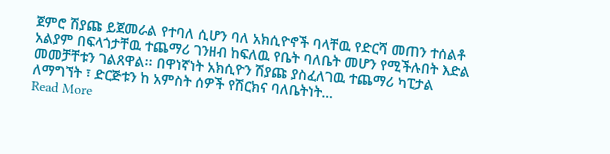ጀምሮ ሽያጩ ይጀመራል የተባለ ሲሆን ባለ አክሲዮኖች ባላቸዉ የድርሻ መጠን ተሰልቶ አልያም በፍላጎታቸዉ ተጨማሪ ገንዘብ ከፍለዉ የቤት ባለቤት መሆን የሚችሉበት እድል መመቻቸቱን ገልጸዋል፡፡ በዋነኛነት አክሲዮን ሽያጩ ያስፈለገዉ ተጨማሪ ካፒታል ለማግኘት ፣ ድርጅቱን ከ አምስት ሰዎች የሽርክና ባለቤትነት…
Read More